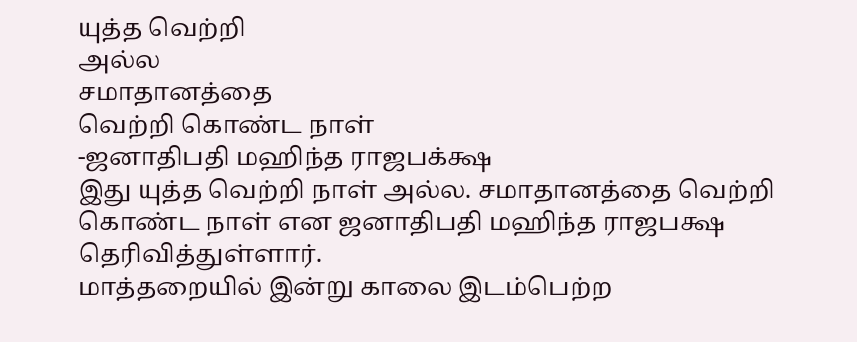யுத்த வெற்றி
அல்ல
சமாதானத்தை
வெற்றி கொண்ட நாள்
-ஜனாதிபதி மஹிந்த ராஜபக்க்ஷ
இது யுத்த வெற்றி நாள் அல்ல. சமாதானத்தை வெற்றி கொண்ட நாள் என ஜனாதிபதி மஹிந்த ராஜபக்ஷ தெரிவித்துள்ளார்.
மாத்தறையில் இன்று காலை இடம்பெற்ற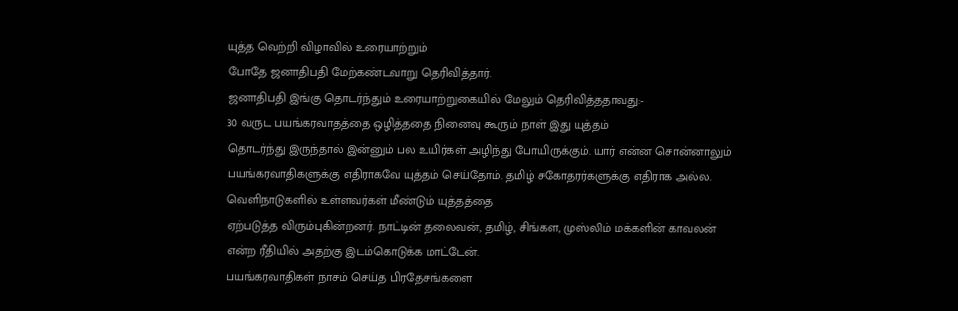யுத்த வெற்றி விழாவில் உரையாற்றும்
போதே ஜனாதிபதி மேற்கண்டவாறு தெரிவித்தார்.
ஜனாதிபதி இங்கு தொடர்ந்தும் உரையாற்றுகையில் மேலும் தெரிவித்ததாவது:-
30 வருட பயங்கரவாதத்தை ஒழித்ததை நினைவு கூரும் நாள் இது யுத்தம்
தொடர்ந்து இருந்தால் இன்னும் பல உயிர்கள் அழிந்து போயிருக்கும். யார் என்ன சொன்னாலும்
பயங்கரவாதிகளுக்கு எதிராகவே யுத்தம் செய்தோம். தமிழ் சகோதரர்களுக்கு எதிராக அல்ல. வெளிநாடுகளில் உள்ளவர்கள் மீண்டும் யுத்தத்தை
ஏற்படுத்த விரும்புகின்றனர். நாட்டின் தலைவன், தமிழ், சிங்கள, முஸ்லிம் மக்களின் காவலன்
என்ற ரீதியில் அதற்கு இடம்கொடுக்க மாட்டேன்.
பயங்கரவாதிகள் நாசம் செய்த பிரதேசங்களை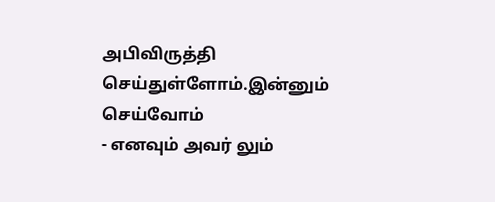அபிவிருத்தி செய்துள்ளோம்.இன்னும் செய்வோம்
- எனவும் அவர் லும்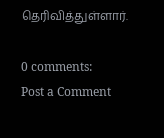தெரிவித்துள்ளார்.

0 comments:
Post a Comment